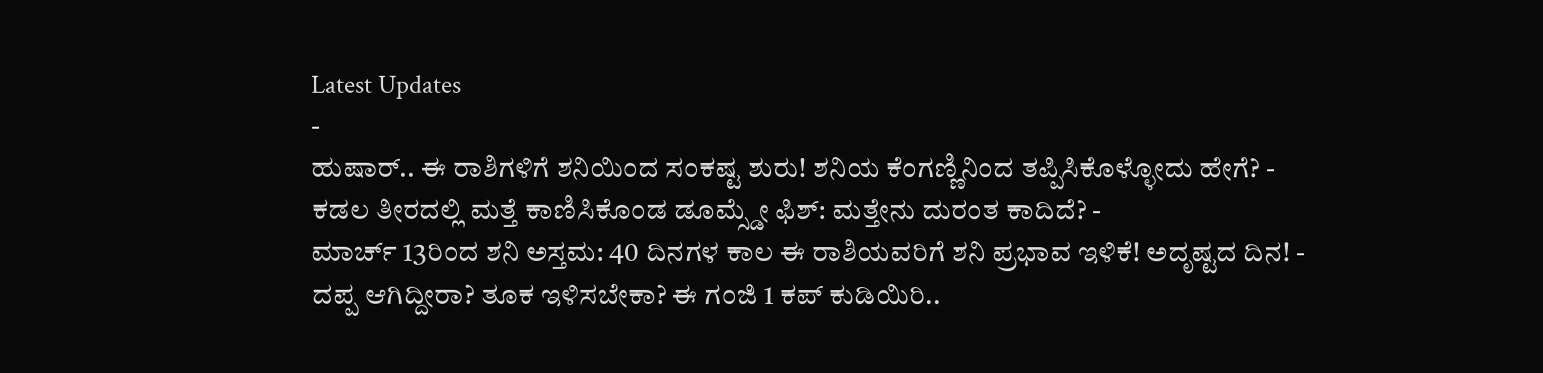Latest Updates
-
ಹುಷಾರ್.. ಈ ರಾಶಿಗಳಿಗೆ ಶನಿಯಿಂದ ಸಂಕಷ್ಟ ಶುರು! ಶನಿಯ ಕೆಂಗಣ್ಣಿನಿಂದ ತಪ್ಪಿಸಿಕೊಳ್ಳೋದು ಹೇಗೆ? -
ಕಡಲ ತೀರದಲ್ಲಿ ಮತ್ತೆ ಕಾಣಿಸಿಕೊಂಡ ಡೂಮ್ಸ್ಡೇ ಫಿಶ್: ಮತ್ತೇನು ದುರಂತ ಕಾದಿದೆ? -
ಮಾರ್ಚ್ 13ರಿಂದ ಶನಿ ಅಸ್ತಮ: 40 ದಿನಗಳ ಕಾಲ ಈ ರಾಶಿಯವರಿಗೆ ಶನಿ ಪ್ರಭಾವ ಇಳಿಕೆ! ಅದೃಷ್ಟದ ದಿನ! -
ದಪ್ಪ ಆಗಿದ್ದೀರಾ? ತೂಕ ಇಳಿಸಬೇಕಾ? ಈ ಗಂಜಿ 1 ಕಪ್ ಕುಡಿಯಿರಿ..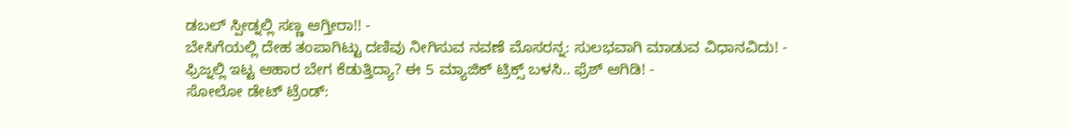ಡಬಲ್ ಸ್ಪೀಡ್ನಲ್ಲಿ ಸಣ್ಣ ಆಗ್ತೀರಾ!! -
ಬೇಸಿಗೆಯಲ್ಲಿ ದೇಹ ತಂಪಾಗಿಟ್ಟು ದಣಿವು ನೀಗಿಸುವ ನವಣೆ ಮೊಸರನ್ನ: ಸುಲಭವಾಗಿ ಮಾಡುವ ವಿಧಾನವಿದು! -
ಫ್ರಿಜ್ನಲ್ಲಿ ಇಟ್ಟ ಆಹಾರ ಬೇಗ ಕೆಡುತ್ತಿದ್ಯಾ? ಈ 5 ಮ್ಯಾಜಿಕ್ ಟ್ರಿಕ್ಸ್ ಬಳಸಿ.. ಫ್ರೆಶ್ ಆಗಿಡಿ! -
ಸೋಲೋ ಡೇಟ್ ಟ್ರೆಂಡ್: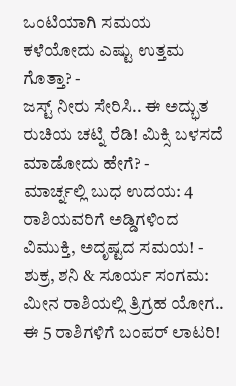ಒಂಟಿಯಾಗಿ ಸಮಯ ಕಳೆಯೋದು ಎಷ್ಟು ಉತ್ತಮ ಗೊತ್ತಾ? -
ಜಸ್ಟ್ ನೀರು ಸೇರಿಸಿ.. ಈ ಅದ್ಭುತ ರುಚಿಯ ಚಟ್ನಿ ರೆಡಿ! ಮಿಕ್ಸಿ ಬಳಸದೆ ಮಾಡೋದು ಹೇಗೆ? -
ಮಾರ್ಚ್ನಲ್ಲಿ ಬುಧ ಉದಯ: 4 ರಾಶಿಯವರಿಗೆ ಅಡ್ಡಿಗಳಿಂದ ವಿಮುಕ್ತಿ, ಅದೃಷ್ಟದ ಸಮಯ! -
ಶುಕ್ರ, ಶನಿ & ಸೂರ್ಯ ಸಂಗಮ: ಮೀನ ರಾಶಿಯಲ್ಲಿ ತ್ರಿಗ್ರಹ ಯೋಗ.. ಈ 5 ರಾಶಿಗಳಿಗೆ ಬಂಪರ್ ಲಾಟರಿ!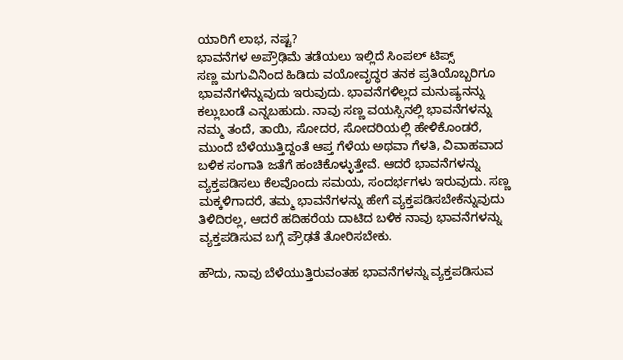ಯಾರಿಗೆ ಲಾಭ, ನಷ್ಟ?
ಭಾವನೆಗಳ ಅಪ್ರೌಢಿಮೆ ತಡೆಯಲು ಇಲ್ಲಿದೆ ಸಿಂಪಲ್ ಟಿಪ್ಸ್
ಸಣ್ಣ ಮಗುವಿನಿಂದ ಹಿಡಿದು ವಯೋವೃದ್ಧರ ತನಕ ಪ್ರತಿಯೊಬ್ಬರಿಗೂ ಭಾವನೆಗಳೆನ್ನುವುದು ಇರುವುದು. ಭಾವನೆಗಳಿಲ್ಲದ ಮನುಷ್ಯನನ್ನು ಕಲ್ಲುಬಂಡೆ ಎನ್ನಬಹುದು. ನಾವು ಸಣ್ಣ ವಯಸ್ಸಿನಲ್ಲಿ ಭಾವನೆಗಳನ್ನು ನಮ್ಮ ತಂದೆ, ತಾಯಿ, ಸೋದರ, ಸೋದರಿಯಲ್ಲಿ ಹೇಳಿಕೊಂಡರೆ, ಮುಂದೆ ಬೆಳೆಯುತ್ತಿದ್ದಂತೆ ಆಪ್ತ ಗೆಳೆಯ ಅಥವಾ ಗೆಳತಿ, ವಿವಾಹವಾದ ಬಳಿಕ ಸಂಗಾತಿ ಜತೆಗೆ ಹಂಚಿಕೊಳ್ಳುತ್ತೇವೆ. ಆದರೆ ಭಾವನೆಗಳನ್ನು ವ್ಯಕ್ತಪಡಿಸಲು ಕೆಲವೊಂದು ಸಮಯ, ಸಂದರ್ಭಗಳು ಇರುವುದು. ಸಣ್ಣ ಮಕ್ಕಳಿಗಾದರೆ, ತಮ್ಮ ಭಾವನೆಗಳನ್ನು ಹೇಗೆ ವ್ಯಕ್ತಪಡಿಸಬೇಕೆನ್ನುವುದು ತಿಳಿದಿರಲ್ಲ, ಆದರೆ ಹದಿಹರೆಯ ದಾಟಿದ ಬಳಿಕ ನಾವು ಭಾವನೆಗಳನ್ನು ವ್ಯಕ್ತಪಡಿಸುವ ಬಗ್ಗೆ ಪ್ರೌಢತೆ ತೋರಿಸಬೇಕು.

ಹೌದು, ನಾವು ಬೆಳೆಯುತ್ತಿರುವಂತಹ ಭಾವನೆಗಳನ್ನು ವ್ಯಕ್ತಪಡಿಸುವ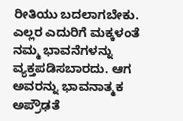ರೀತಿಯು ಬದಲಾಗಬೇಕು. ಎಲ್ಲರ ಎದುರಿಗೆ ಮಕ್ಕಳಂತೆ ನಮ್ಮ ಭಾವನೆಗಳನ್ನು ವ್ಯಕ್ತಪಡಿಸಬಾರದು. ಆಗ ಅವರನ್ನು ಭಾವನಾತ್ಮಕ ಅಪ್ರೌಢತೆ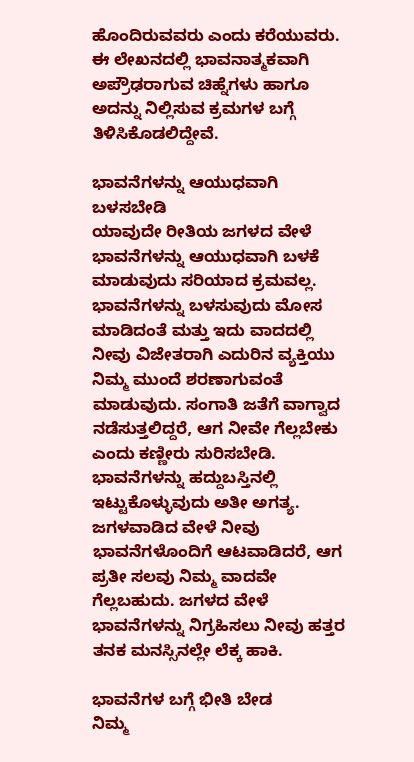ಹೊಂದಿರುವವರು ಎಂದು ಕರೆಯುವರು. ಈ ಲೇಖನದಲ್ಲಿ ಭಾವನಾತ್ಮಕವಾಗಿ ಅಪ್ರೌಢರಾಗುವ ಚಿಹ್ನೆಗಳು ಹಾಗೂ ಅದನ್ನು ನಿಲ್ಲಿಸುವ ಕ್ರಮಗಳ ಬಗ್ಗೆ ತಿಳಿಸಿಕೊಡಲಿದ್ದೇವೆ.

ಭಾವನೆಗಳನ್ನು ಆಯುಧವಾಗಿ ಬಳಸಬೇಡಿ
ಯಾವುದೇ ರೀತಿಯ ಜಗಳದ ವೇಳೆ ಭಾವನೆಗಳನ್ನು ಆಯುಧವಾಗಿ ಬಳಕೆ ಮಾಡುವುದು ಸರಿಯಾದ ಕ್ರಮವಲ್ಲ. ಭಾವನೆಗಳನ್ನು ಬಳಸುವುದು ಮೋಸ ಮಾಡಿದಂತೆ ಮತ್ತು ಇದು ವಾದದಲ್ಲಿ ನೀವು ವಿಜೇತರಾಗಿ ಎದುರಿನ ವ್ಯಕ್ತಿಯು ನಿಮ್ಮ ಮುಂದೆ ಶರಣಾಗುವಂತೆ ಮಾಡುವುದು. ಸಂಗಾತಿ ಜತೆಗೆ ವಾಗ್ವಾದ ನಡೆಸುತ್ತಲಿದ್ದರೆ, ಆಗ ನೀವೇ ಗೆಲ್ಲಬೇಕು ಎಂದು ಕಣ್ಣೀರು ಸುರಿಸಬೇಡಿ.
ಭಾವನೆಗಳನ್ನು ಹದ್ದುಬಸ್ತಿನಲ್ಲಿ ಇಟ್ಟುಕೊಳ್ಳುವುದು ಅತೀ ಅಗತ್ಯ. ಜಗಳವಾಡಿದ ವೇಳೆ ನೀವು ಭಾವನೆಗಳೊಂದಿಗೆ ಆಟವಾಡಿದರೆ, ಆಗ ಪ್ರತೀ ಸಲವು ನಿಮ್ಮ ವಾದವೇ ಗೆಲ್ಲಬಹುದು. ಜಗಳದ ವೇಳೆ ಭಾವನೆಗಳನ್ನು ನಿಗ್ರಹಿಸಲು ನೀವು ಹತ್ತರ ತನಕ ಮನಸ್ಸಿನಲ್ಲೇ ಲೆಕ್ಕ ಹಾಕಿ.

ಭಾವನೆಗಳ ಬಗ್ಗೆ ಭೀತಿ ಬೇಡ
ನಿಮ್ಮ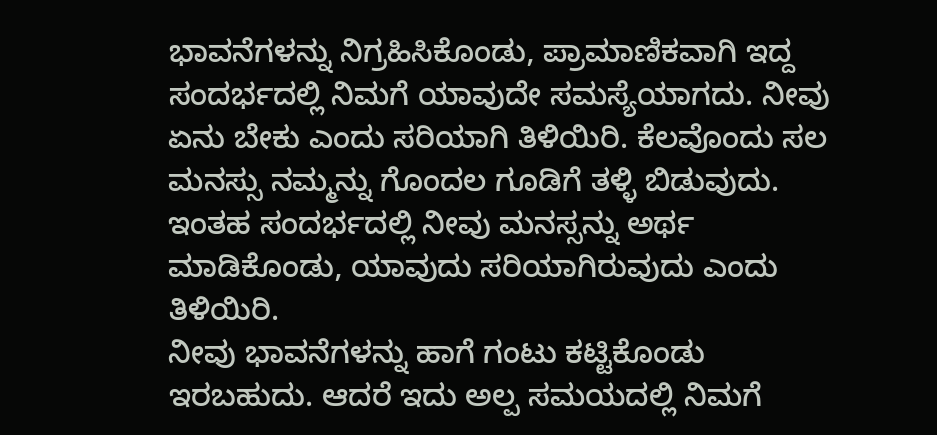ಭಾವನೆಗಳನ್ನು ನಿಗ್ರಹಿಸಿಕೊಂಡು, ಪ್ರಾಮಾಣಿಕವಾಗಿ ಇದ್ದ ಸಂದರ್ಭದಲ್ಲಿ ನಿಮಗೆ ಯಾವುದೇ ಸಮಸ್ಯೆಯಾಗದು. ನೀವು ಏನು ಬೇಕು ಎಂದು ಸರಿಯಾಗಿ ತಿಳಿಯಿರಿ. ಕೆಲವೊಂದು ಸಲ ಮನಸ್ಸು ನಮ್ಮನ್ನು ಗೊಂದಲ ಗೂಡಿಗೆ ತಳ್ಳಿ ಬಿಡುವುದು. ಇಂತಹ ಸಂದರ್ಭದಲ್ಲಿ ನೀವು ಮನಸ್ಸನ್ನು ಅರ್ಥ ಮಾಡಿಕೊಂಡು, ಯಾವುದು ಸರಿಯಾಗಿರುವುದು ಎಂದು ತಿಳಿಯಿರಿ.
ನೀವು ಭಾವನೆಗಳನ್ನು ಹಾಗೆ ಗಂಟು ಕಟ್ಟಿಕೊಂಡು ಇರಬಹುದು. ಆದರೆ ಇದು ಅಲ್ಪ ಸಮಯದಲ್ಲಿ ನಿಮಗೆ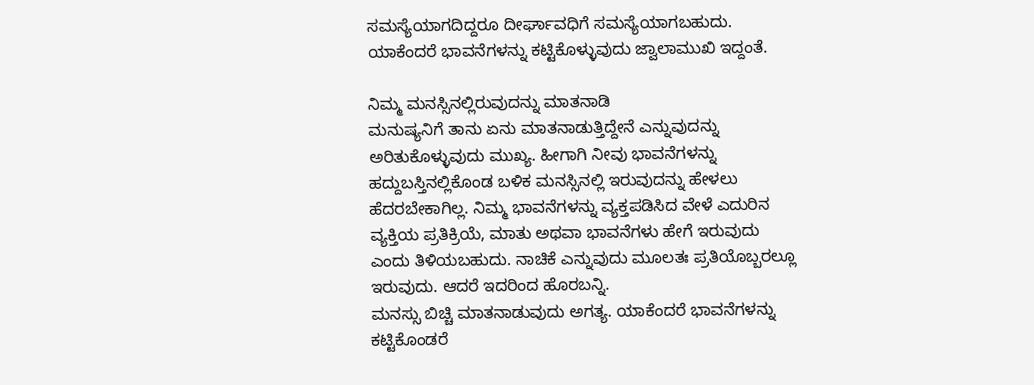ಸಮಸ್ಯೆಯಾಗದಿದ್ದರೂ ದೀರ್ಘಾವಧಿಗೆ ಸಮಸ್ಯೆಯಾಗಬಹುದು. ಯಾಕೆಂದರೆ ಭಾವನೆಗಳನ್ನು ಕಟ್ಟಿಕೊಳ್ಳುವುದು ಜ್ವಾಲಾಮುಖಿ ಇದ್ದಂತೆ.

ನಿಮ್ಮ ಮನಸ್ಸಿನಲ್ಲಿರುವುದನ್ನು ಮಾತನಾಡಿ
ಮನುಷ್ಯನಿಗೆ ತಾನು ಏನು ಮಾತನಾಡುತ್ತಿದ್ದೇನೆ ಎನ್ನುವುದನ್ನು ಅರಿತುಕೊಳ್ಳುವುದು ಮುಖ್ಯ. ಹೀಗಾಗಿ ನೀವು ಭಾವನೆಗಳನ್ನು ಹದ್ದುಬಸ್ತಿನಲ್ಲಿಕೊಂಡ ಬಳಿಕ ಮನಸ್ಸಿನಲ್ಲಿ ಇರುವುದನ್ನು ಹೇಳಲು ಹೆದರಬೇಕಾಗಿಲ್ಲ. ನಿಮ್ಮ ಭಾವನೆಗಳನ್ನು ವ್ಯಕ್ತಪಡಿಸಿದ ವೇಳೆ ಎದುರಿನ ವ್ಯಕ್ತಿಯ ಪ್ರತಿಕ್ರಿಯೆ, ಮಾತು ಅಥವಾ ಭಾವನೆಗಳು ಹೇಗೆ ಇರುವುದು ಎಂದು ತಿಳಿಯಬಹುದು. ನಾಚಿಕೆ ಎನ್ನುವುದು ಮೂಲತಃ ಪ್ರತಿಯೊಬ್ಬರಲ್ಲೂ ಇರುವುದು. ಆದರೆ ಇದರಿಂದ ಹೊರಬನ್ನಿ.
ಮನಸ್ಸು ಬಿಚ್ಚಿ ಮಾತನಾಡುವುದು ಅಗತ್ಯ. ಯಾಕೆಂದರೆ ಭಾವನೆಗಳನ್ನು ಕಟ್ಟಿಕೊಂಡರೆ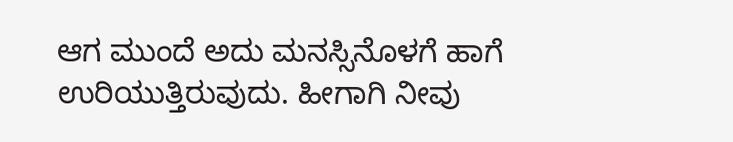ಆಗ ಮುಂದೆ ಅದು ಮನಸ್ಸಿನೊಳಗೆ ಹಾಗೆ ಉರಿಯುತ್ತಿರುವುದು. ಹೀಗಾಗಿ ನೀವು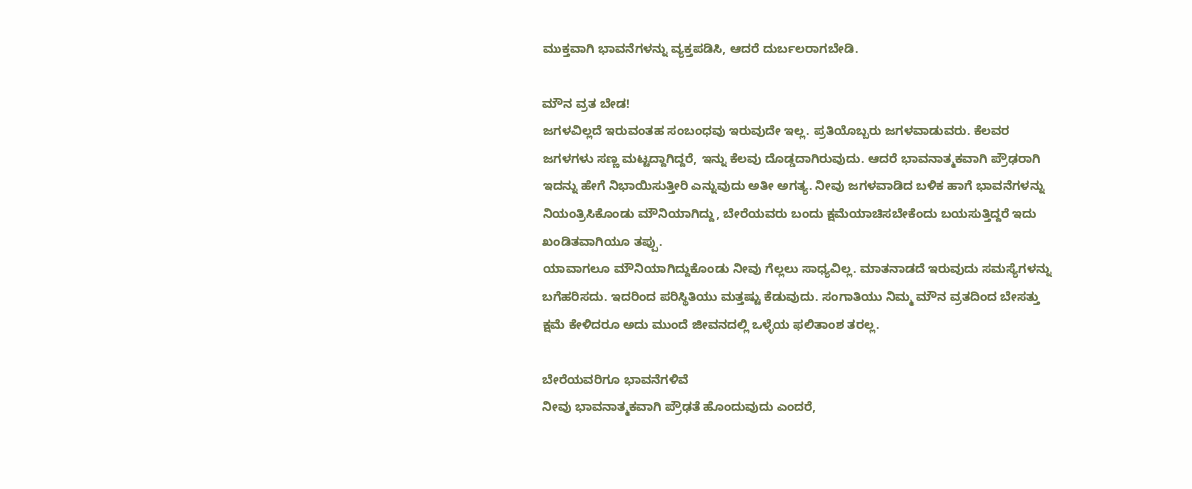ಮುಕ್ತವಾಗಿ ಭಾವನೆಗಳನ್ನು ವ್ಯಕ್ತಪಡಿಸಿ, ಆದರೆ ದುರ್ಬಲರಾಗಬೇಡಿ.

ಮೌನ ವ್ರತ ಬೇಡ!
ಜಗಳವಿಲ್ಲದೆ ಇರುವಂತಹ ಸಂಬಂಧವು ಇರುವುದೇ ಇಲ್ಲ. ಪ್ರತಿಯೊಬ್ಬರು ಜಗಳವಾಡುವರು. ಕೆಲವರ ಜಗಳಗಳು ಸಣ್ಣ ಮಟ್ಟದ್ದಾಗಿದ್ದರೆ, ಇನ್ನು ಕೆಲವು ದೊಡ್ಡದಾಗಿರುವುದು. ಆದರೆ ಭಾವನಾತ್ಮಕವಾಗಿ ಪ್ರೌಢರಾಗಿ ಇದನ್ನು ಹೇಗೆ ನಿಭಾಯಿಸುತ್ತೀರಿ ಎನ್ನುವುದು ಅತೀ ಅಗತ್ಯ. ನೀವು ಜಗಳವಾಡಿದ ಬಳಿಕ ಹಾಗೆ ಭಾವನೆಗಳನ್ನು ನಿಯಂತ್ರಿಸಿಕೊಂಡು ಮೌನಿಯಾಗಿದ್ದು, ಬೇರೆಯವರು ಬಂದು ಕ್ಷಮೆಯಾಚಿಸಬೇಕೆಂದು ಬಯಸುತ್ತಿದ್ದರೆ ಇದು ಖಂಡಿತವಾಗಿಯೂ ತಪ್ಪು.
ಯಾವಾಗಲೂ ಮೌನಿಯಾಗಿದ್ದುಕೊಂಡು ನೀವು ಗೆಲ್ಲಲು ಸಾಧ್ಯವಿಲ್ಲ. ಮಾತನಾಡದೆ ಇರುವುದು ಸಮಸ್ಯೆಗಳನ್ನು ಬಗೆಹರಿಸದು. ಇದರಿಂದ ಪರಿಸ್ಥಿತಿಯು ಮತ್ತಷ್ಟು ಕೆಡುವುದು. ಸಂಗಾತಿಯು ನಿಮ್ಮ ಮೌನ ವ್ರತದಿಂದ ಬೇಸತ್ತು ಕ್ಷಮೆ ಕೇಳಿದರೂ ಅದು ಮುಂದೆ ಜೀವನದಲ್ಲಿ ಒಳ್ಳೆಯ ಫಲಿತಾಂಶ ತರಲ್ಲ.

ಬೇರೆಯವರಿಗೂ ಭಾವನೆಗಳಿವೆ
ನೀವು ಭಾವನಾತ್ಮಕವಾಗಿ ಪ್ರೌಢತೆ ಹೊಂದುವುದು ಎಂದರೆ,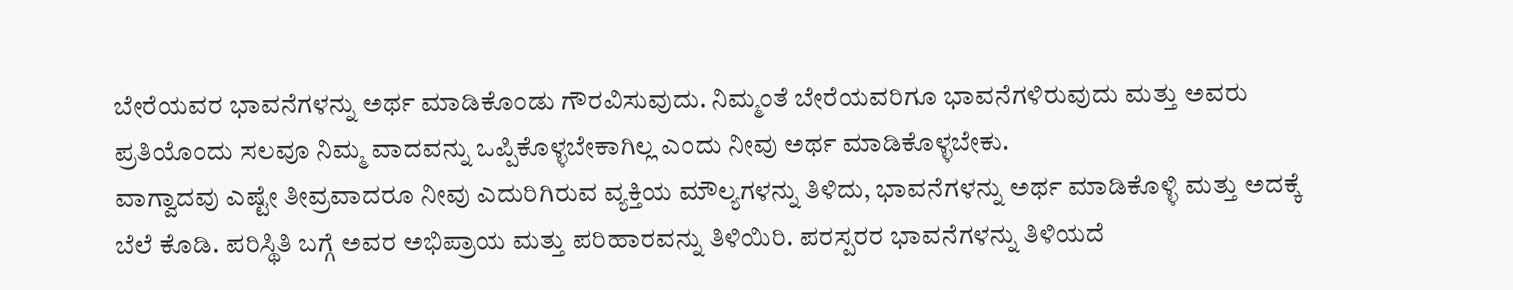ಬೇರೆಯವರ ಭಾವನೆಗಳನ್ನು ಅರ್ಥ ಮಾಡಿಕೊಂಡು ಗೌರವಿಸುವುದು. ನಿಮ್ಮಂತೆ ಬೇರೆಯವರಿಗೂ ಭಾವನೆಗಳಿರುವುದು ಮತ್ತು ಅವರು ಪ್ರತಿಯೊಂದು ಸಲವೂ ನಿಮ್ಮ ವಾದವನ್ನು ಒಪ್ಪಿಕೊಳ್ಳಬೇಕಾಗಿಲ್ಲ ಎಂದು ನೀವು ಅರ್ಥ ಮಾಡಿಕೊಳ್ಳಬೇಕು.
ವಾಗ್ವಾದವು ಎಷ್ಟೇ ತೀವ್ರವಾದರೂ ನೀವು ಎದುರಿಗಿರುವ ವ್ಯಕ್ತಿಯ ಮೌಲ್ಯಗಳನ್ನು ತಿಳಿದು, ಭಾವನೆಗಳನ್ನು ಅರ್ಥ ಮಾಡಿಕೊಳ್ಳಿ ಮತ್ತು ಅದಕ್ಕೆ ಬೆಲೆ ಕೊಡಿ. ಪರಿಸ್ಥಿತಿ ಬಗ್ಗೆ ಅವರ ಅಭಿಪ್ರಾಯ ಮತ್ತು ಪರಿಹಾರವನ್ನು ತಿಳಿಯಿರಿ. ಪರಸ್ಪರರ ಭಾವನೆಗಳನ್ನು ತಿಳಿಯದೆ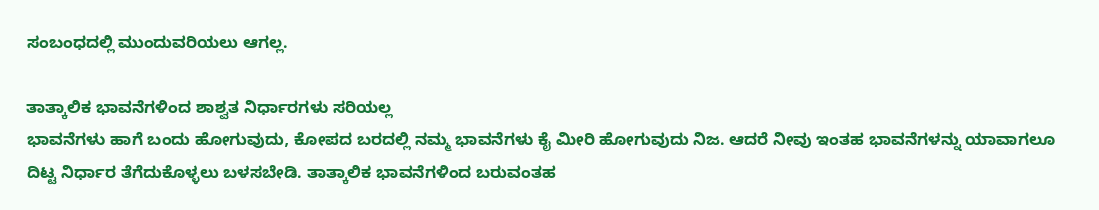ಸಂಬಂಧದಲ್ಲಿ ಮುಂದುವರಿಯಲು ಆಗಲ್ಲ.

ತಾತ್ಕಾಲಿಕ ಭಾವನೆಗಳಿಂದ ಶಾಶ್ವತ ನಿರ್ಧಾರಗಳು ಸರಿಯಲ್ಲ
ಭಾವನೆಗಳು ಹಾಗೆ ಬಂದು ಹೋಗುವುದು, ಕೋಪದ ಬರದಲ್ಲಿ ನಮ್ಮ ಭಾವನೆಗಳು ಕೈ ಮೀರಿ ಹೋಗುವುದು ನಿಜ. ಆದರೆ ನೀವು ಇಂತಹ ಭಾವನೆಗಳನ್ನು ಯಾವಾಗಲೂ ದಿಟ್ಟ ನಿರ್ಧಾರ ತೆಗೆದುಕೊಳ್ಳಲು ಬಳಸಬೇಡಿ. ತಾತ್ಕಾಲಿಕ ಭಾವನೆಗಳಿಂದ ಬರುವಂತಹ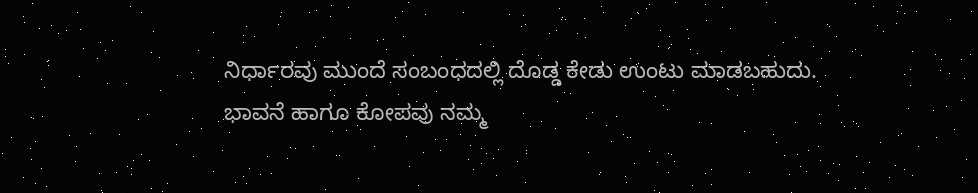ನಿರ್ಧಾರವು ಮುಂದೆ ಸಂಬಂಧದಲ್ಲಿ ದೊಡ್ಡ ಕೇಡು ಉಂಟು ಮಾಡಬಹುದು.
ಭಾವನೆ ಹಾಗೂ ಕೋಪವು ನಮ್ಮ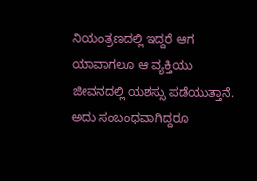ನಿಯಂತ್ರಣದಲ್ಲಿ ಇದ್ದರೆ ಆಗ ಯಾವಾಗಲೂ ಆ ವ್ಯಕ್ತಿಯು ಜೀವನದಲ್ಲಿ ಯಶಸ್ಸು ಪಡೆಯುತ್ತಾನೆ. ಅದು ಸಂಬಂಧವಾಗಿದ್ದರೂ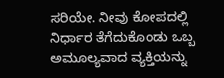ಸರಿಯೇ. ನೀವು ಕೋಪದಲ್ಲಿ ನಿರ್ಧಾರ ತೆಗೆದುಕೊಂಡು ಒಬ್ಬ ಅಮೂಲ್ಯವಾದ ವ್ಯಕ್ತಿಯನ್ನು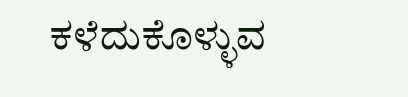ಕಳೆದುಕೊಳ್ಳುವ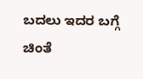ಬದಲು ಇದರ ಬಗ್ಗೆ ಚಿಂತೆ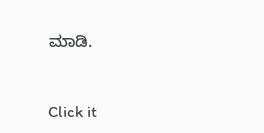ಮಾಡಿ.



Click it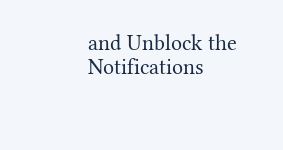and Unblock the Notifications